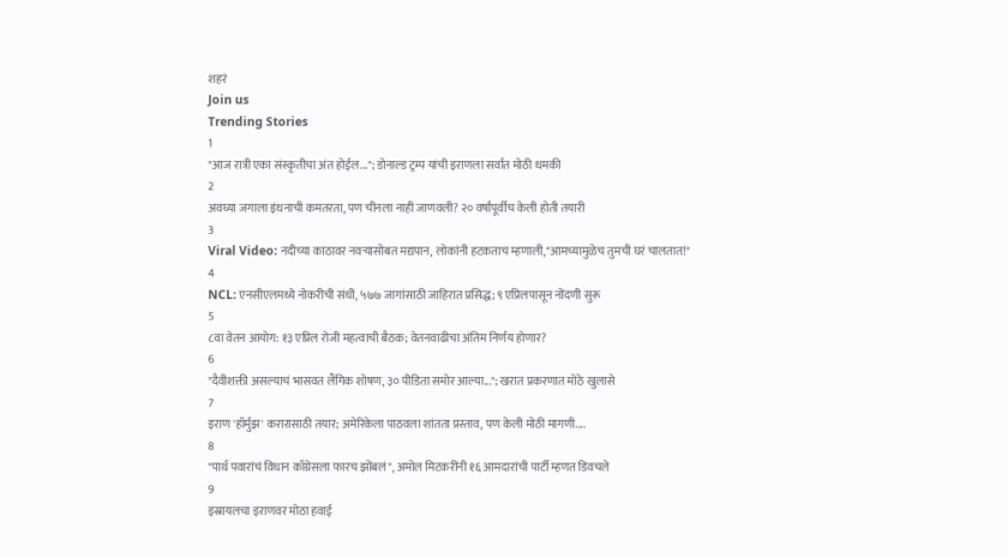शहरं
Join us
Trending Stories
1
"आज रात्री एका संस्कृतीचा अंत होईल..."; डोनाल्ड ट्रम्प यांची इराणला सर्वात मोठी धमकी
2
अवघ्या जगाला इंधनाची कमतरता, पण चीनला नाही जाणवली? २० वर्षांपूर्वीच केली होती तयारी
3
Viral Video: नदीच्या काठावर नवऱ्यासोबत मद्यपान, लोकांनी हटकताच म्हणाली,"आमच्यामुळेच तुमची घरं चालतात!"
4
NCL: एनसीएलमध्ये नोकरीची संधी, ५७७ जागांसाठी जाहिरात प्रसिद्ध; ९ एप्रिलपासून नोंदणी सुरू
5
८वा वेतन आयोग: १३ एप्रिल रोजी महत्वाची बैठक; वेतनवाढीचा अंतिम निर्णय होणार?
6
"दैवीशक्ती असल्याचं भासवत लैंगिक शोषण, ३० पीडिता समोर आल्या..."; खरात प्रकरणात मोठे खुलासे
7
इराण 'हॉर्मुझ' करारासाठी तयार; अमेरिकेला पाठवला शांतता प्रस्ताव, पण केली मोठी मागणी....
8
"पार्थ पवारांचं विधान काँग्रेसला फारच झोंबलं", अमोल मिटकरींनी १६ आमदारांची पार्टी म्हणत डिवचले
9
इस्रायलचा इराणवर मोठा हवाई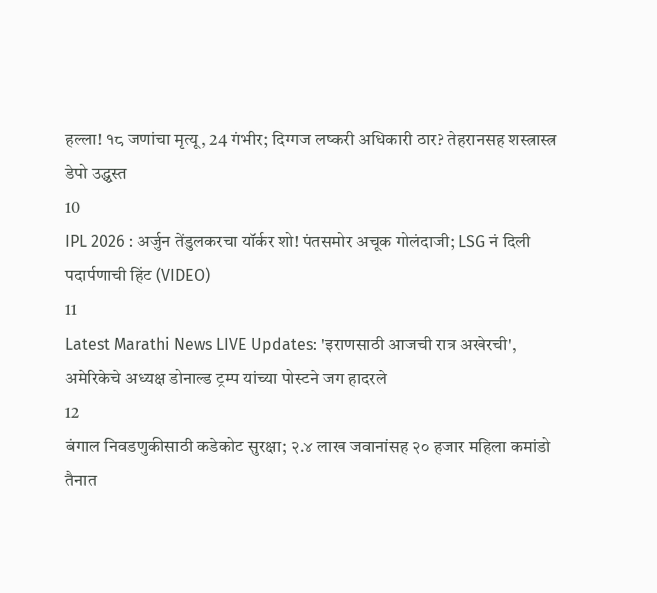हल्ला! १८ जणांचा मृत्यू, 24 गंभीर; दिग्गज लष्करी अधिकारी ठार? तेहरानसह शस्त्रास्त्र डेपो उद्ध्वस्त
10
IPL 2026 : अर्जुन तेंडुलकरचा यॉर्कर शो! पंतसमोर अचूक गोलंदाजी; LSG नं दिली पदार्पणाची हिंट (VIDEO)
11
Latest Marathi News LIVE Updates: 'इराणसाठी आजची रात्र अखेरची', अमेरिकेचे अध्यक्ष डोनाल्ड ट्रम्प यांच्या पोस्टने जग हादरले
12
बंगाल निवडणुकीसाठी कडेकोट सुरक्षा; २.४ लाख जवानांसह २० हजार महिला कमांडो तैनात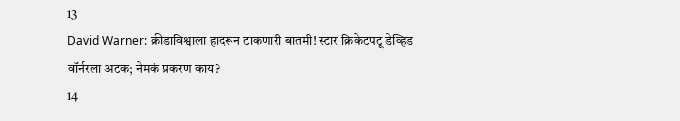13
David Warner: क्रीडाविश्वाला हादरून टाकणारी बातमी! स्टार क्रिकेटपटू डेव्हिड वॉर्नरला अटक; नेमकं प्रकरण काय?
14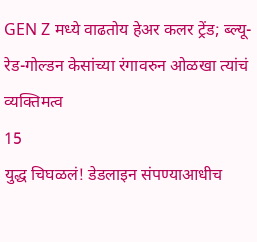GEN Z मध्ये वाढतोय हेअर कलर ट्रेंड; ब्ल्यू-रेड-गोल्डन केसांच्या रंगावरुन ओळखा त्यांचं व्यक्तिमत्व
15
युद्ध चिघळलं! डेडलाइन संपण्याआधीच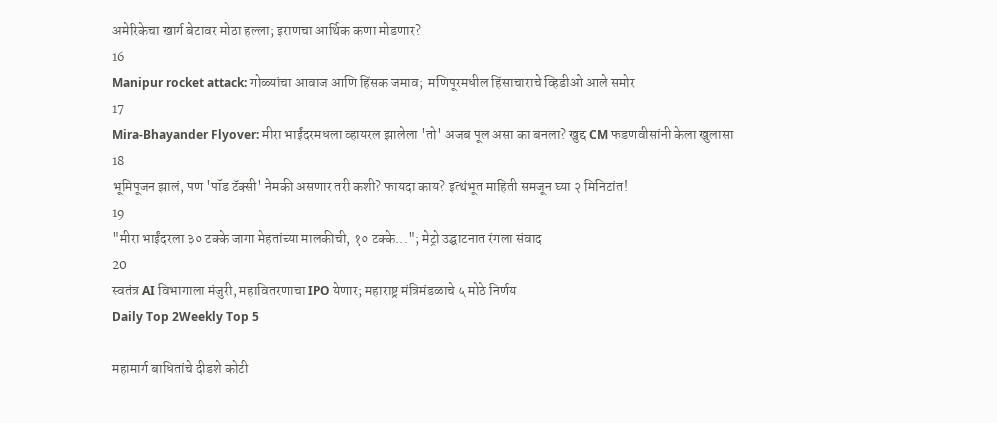अमेरिकेचा खार्ग बेटावर मोठा हल्ला; इराणचा आर्थिक कणा मोडणार?
16
Manipur rocket attack: गोळ्यांचा आवाज आणि हिंसक जमाव;  मणिपूरमधील हिंसाचाराचे व्हिडीओ आले समोर
17
Mira-Bhayander Flyover: मीरा भाईंदरमधला व्हायरल झालेला 'तो' अजब पूल असा का बनला? खुद्द CM फडणवीसांनी केला खुलासा
18
भूमिपूजन झालं, पण 'पॉड टॅक्सी' नेमकी असणार तरी कशी? फायदा काय? इत्थंभूत माहिती समजून घ्या २ मिनिटांत!
19
"मीरा भाईंदरला ३० टक्के जागा मेहतांच्या मालकीची, १० टक्के..."; मेट्रो उद्घाटनात रंगला संवाद
20
स्वतंत्र AI विभागाला मंजुरी, महावितरणाचा IPO येणार; महाराष्ट्र मंत्रिमंडळाचे ५ मोठे निर्णय
Daily Top 2Weekly Top 5

महामार्ग बाधितांचे दीडशे कोटी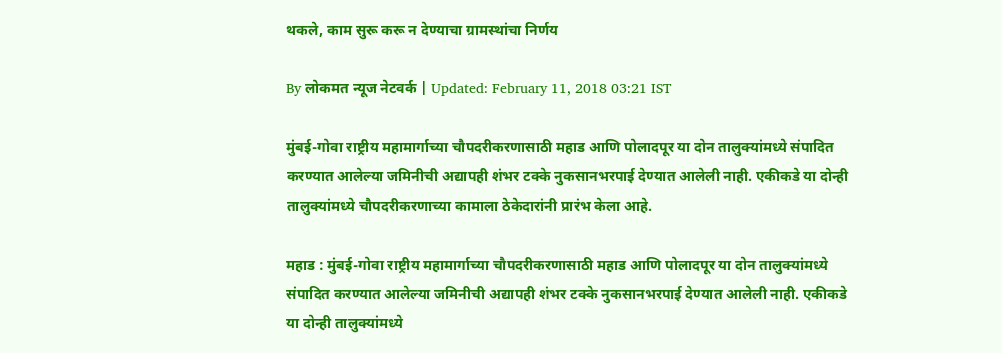थकले, काम सुरू करू न देण्याचा ग्रामस्थांचा निर्णय

By लोकमत न्यूज नेटवर्क | Updated: February 11, 2018 03:21 IST

मुंबई-गोवा राष्ट्रीय महामार्गाच्या चौपदरीकरणासाठी महाड आणि पोलादपूर या दोन तालुक्यांमध्ये संपादित करण्यात आलेल्या जमिनीची अद्यापही शंभर टक्के नुकसानभरपाई देण्यात आलेली नाही. एकीकडे या दोन्ही तालुक्यांमध्ये चौपदरीकरणाच्या कामाला ठेकेदारांनी प्रारंभ केला आहे.

महाड : मुंबई-गोवा राष्ट्रीय महामार्गाच्या चौपदरीकरणासाठी महाड आणि पोलादपूर या दोन तालुक्यांमध्ये संपादित करण्यात आलेल्या जमिनीची अद्यापही शंभर टक्के नुकसानभरपाई देण्यात आलेली नाही. एकीकडे या दोन्ही तालुक्यांमध्ये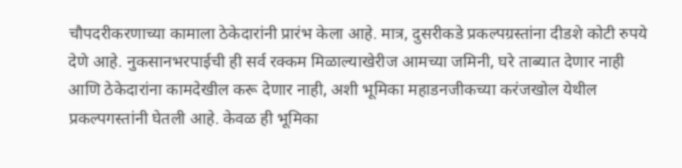चौपदरीकरणाच्या कामाला ठेकेदारांनी प्रारंभ केला आहे. मात्र, दुसरीकडे प्रकल्पग्रस्तांना दीडशे कोटी रुपये देणे आहे. नुकसानभरपाईची ही सर्व रक्कम मिळाल्याखेरीज आमच्या जमिनी, घरे ताब्यात देणार नाही आणि ठेकेदारांना कामदेखील करू देणार नाही, अशी भूमिका महाडनजीकच्या करंजखोल येथील प्रकल्पगस्तांनी घेतली आहे. केवळ ही भूमिका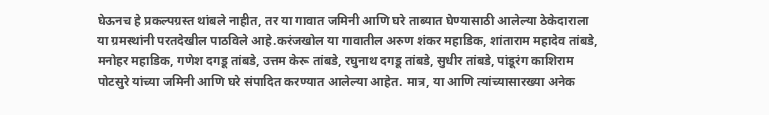घेऊनच हे प्रकल्पग्रस्त थांबले नाहीत, तर या गावात जमिनी आणि घरे ताब्यात घेण्यासाठी आलेल्या ठेकेदाराला या ग्रमस्थांनी परतदेखील पाठविले आहे.करंजखोल या गावातील अरुण शंकर महाडिक, शांताराम महादेव तांबडे, मनोहर महाडिक, गणेश दगडू तांबडे, उत्तम केरू तांबडे, रघुनाथ दगडू तांबडे, सुधीर तांबडे, पांडूरंग काशिराम पोटसुरे यांच्या जमिनी आणि घरे संपादित करण्यात आलेल्या आहेत. मात्र, या आणि त्यांच्यासारख्या अनेक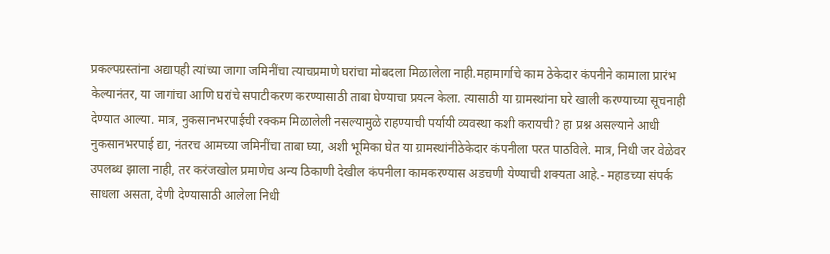प्रकल्पग्रस्तांना अद्यापही त्यांच्या जागा जमिनींचा त्याचप्रमाणे घरांचा मोबदला मिळालेला नाही.महामार्गाचे काम ठेकेदार कंपनीने कामाला प्रारंभ केल्यानंतर, या जागांचा आणि घरांचे सपाटीकरण करण्यासाठी ताबा घेण्याचा प्रयत्न केला. त्यासाठी या ग्रामस्थांना घरे खाली करण्याच्या सूचनाही देण्यात आल्या. मात्र, नुकसानभरपाईची रक्कम मिळालेली नसल्यामुळे राहण्याची पर्यायी व्यवस्था कशी करायची? हा प्रश्न असल्याने आधी नुकसानभरपाई द्या, नंतरच आमच्या जमिनींचा ताबा घ्या, अशी भूमिका घेत या ग्रामस्थांनीठेकेदार कंपनीला परत पाठविले. मात्र, निधी जर वेळेवर उपलब्ध झाला नाही, तर करंजखोल प्रमाणेच अन्य ठिकाणी देखील कंपनीला कामकरण्यास अडचणी येण्याची शक्यता आहे.- महाडच्या संपर्क साधला असता, देणी देण्यासाठी आलेला निधी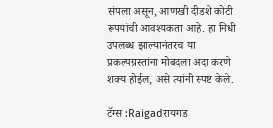संपला असून, आणखी दीडशे कोटी रूपयांची आवश्यकता आहे. हा निधी उपलब्ध झाल्यानंतरच या प्रकल्पग्रस्तांना मोबदला अदा करणे शक्य होईल, असे त्यांनी स्पष्ट केले.

टॅग्स :Raigadरायगड